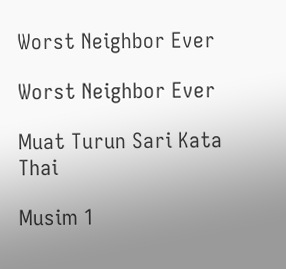Worst Neighbor Ever

Worst Neighbor Ever

Muat Turun Sari Kata Thai

Musim 1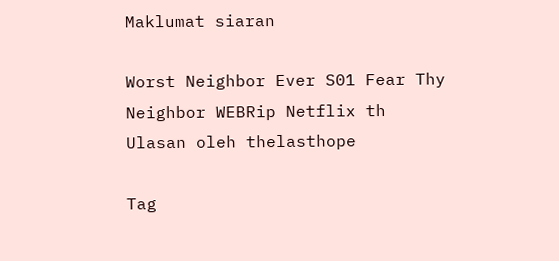Maklumat siaran

Worst Neighbor Ever S01 Fear Thy Neighbor WEBRip Netflix th
Ulasan oleh thelasthope

Tag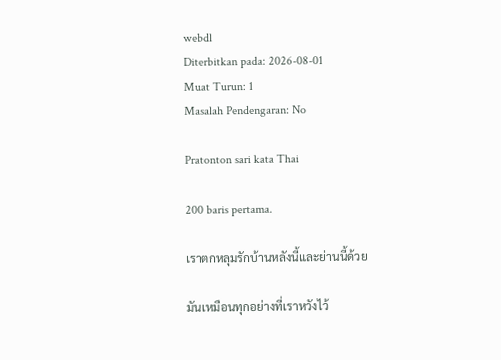webdl
Diterbitkan pada: 2026-08-01
Muat Turun: 1
Masalah Pendengaran: No

Pratonton sari kata Thai

200 baris pertama.

เราตกหลุมรักบ้านหลังนี้และย่านนี้ด้วย

มันเหมือนทุกอย่างที่เราหวังไว้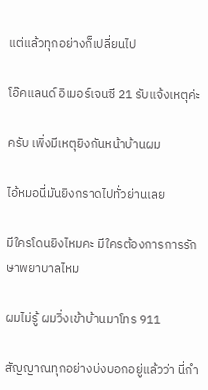แต่แล้วทุกอย่างก็เปลี่ยนไป

โอ๊คแลนด์ อิเมอร์เจนซี 21 รับแจ้งเหตุค่ะ

ครับ เพิ่งมีเหตุยิงกันหน้าบ้านผม

ไอ้หมอนี่มันยิงกราดไปทั่วย่านเลย

มีใครโดนยิงไหมคะ มีใครต้องการการรักษาพยาบาลไหม

ผมไม่รู้ ผมวิ่งเข้าบ้านมาโทร 911

สัญญาณทุกอย่างบ่งบอกอยู่แล้วว่า นี่กำ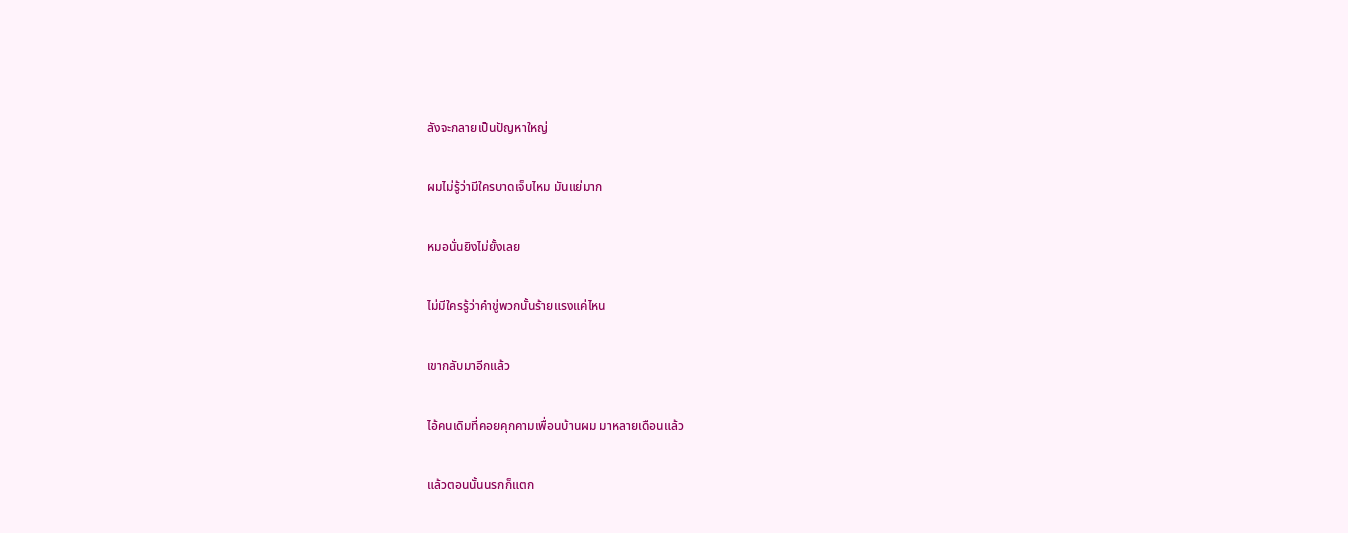ลังจะกลายเป็นปัญหาใหญ่

ผมไม่รู้ว่ามีใครบาดเจ็บไหม มันแย่มาก

หมอนั่นยิงไม่ยั้งเลย

ไม่มีใครรู้ว่าคำขู่พวกนั้นร้ายแรงแค่ไหน

เขากลับมาอีกแล้ว

ไอ้คนเดิมที่คอยคุกคามเพื่อนบ้านผม มาหลายเดือนแล้ว

แล้วตอนนั้นนรกก็แตก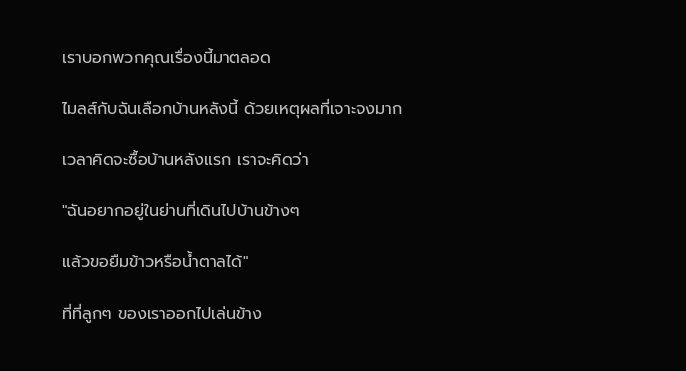เราบอกพวกคุณเรื่องนี้มาตลอด

ไมลส์กับฉันเลือกบ้านหลังนี้ ด้วยเหตุผลที่เจาะจงมาก

เวลาคิดจะซื้อบ้านหลังแรก เราจะคิดว่า

"ฉันอยากอยู่ในย่านที่เดินไปบ้านข้างๆ

แล้วขอยืมข้าวหรือน้ำตาลได้"

ที่ที่ลูกๆ ของเราออกไปเล่นข้าง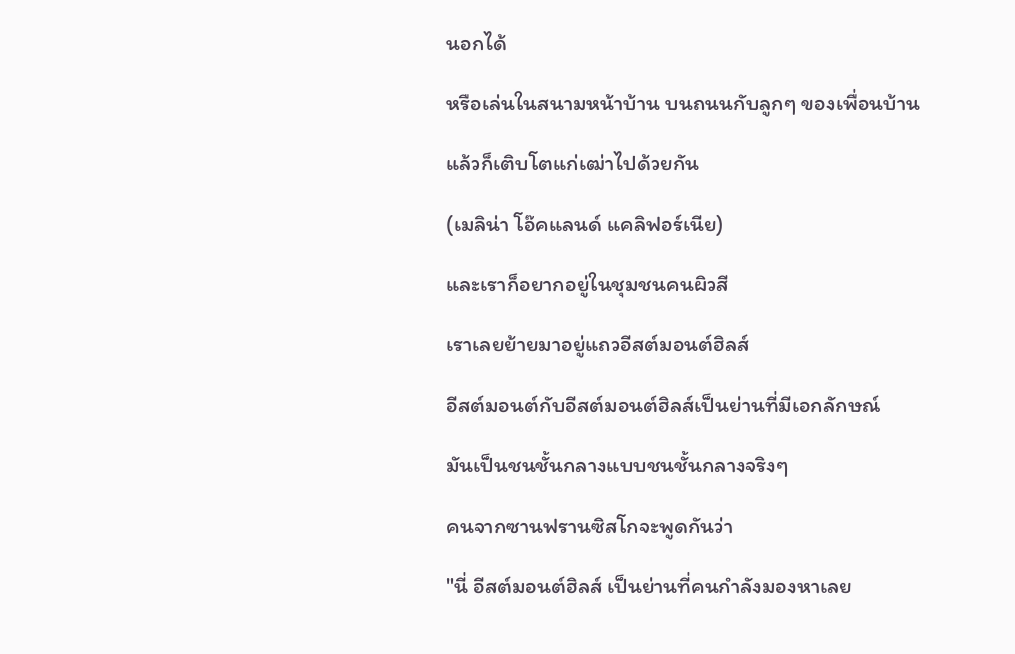นอกได้

หรือเล่นในสนามหน้าบ้าน บนถนนกับลูกๆ ของเพื่อนบ้าน

แล้วก็เติบโตแก่เฒ่าไปด้วยกัน

(เมลิน่า โอ๊คแลนด์ แคลิฟอร์เนีย)

และเราก็อยากอยู่ในชุมชนคนผิวสี

เราเลยย้ายมาอยู่แถวอีสต์มอนต์ฮิลส์

อีสต์มอนต์กับอีสต์มอนต์ฮิลส์เป็นย่านที่มีเอกลักษณ์

มันเป็นชนชั้นกลางแบบชนชั้นกลางจริงๆ

คนจากซานฟรานซิสโกจะพูดกันว่า

"นี่ อีสต์มอนต์ฮิลส์ เป็นย่านที่คนกำลังมองหาเลย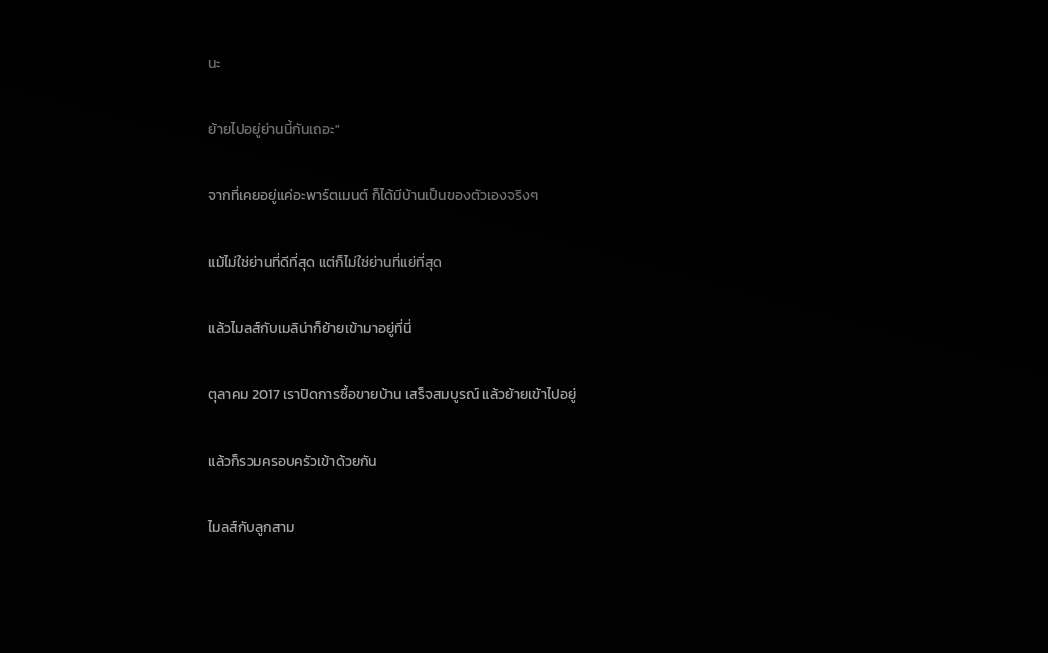นะ

ย้ายไปอยู่ย่านนี้กันเถอะ"

จากที่เคยอยู่แค่อะพาร์ตเมนต์ ก็ได้มีบ้านเป็นของตัวเองจริงๆ

แม้ไม่ใช่ย่านที่ดีที่สุด แต่ก็ไม่ใช่ย่านที่แย่ที่สุด

แล้วไมลส์กับเมลิน่าก็ย้ายเข้ามาอยู่ที่นี่

ตุลาคม 2017 เราปิดการซื้อขายบ้าน เสร็จสมบูรณ์ แล้วย้ายเข้าไปอยู่

แล้วก็รวมครอบครัวเข้าด้วยกัน

ไมลส์กับลูกสาม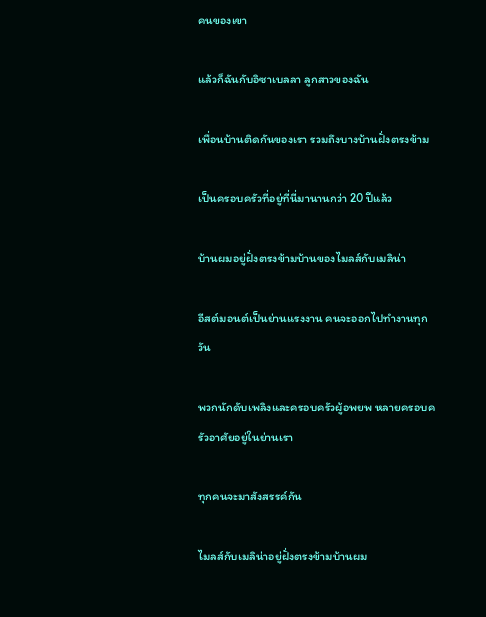คนของเขา

แล้วก็ฉันกับอิซาเบลลา ลูกสาวของฉัน

เพื่อนบ้านติดกันของเรา รวมถึงบางบ้านฝั่งตรงข้าม

เป็นครอบครัวที่อยู่ที่นี่มานานกว่า 20 ปีแล้ว

บ้านผมอยู่ฝั่งตรงข้ามบ้านของไมลส์กับเมลิน่า

อีสต์มอนต์เป็นย่านแรงงาน คนจะออกไปทำงานทุกวัน

พวกนักดับเพลิงและครอบครัวผู้อพยพ หลายครอบครัวอาศัยอยู่ในย่านเรา

ทุกคนจะมาสังสรรค์กัน

ไมลส์กับเมลิน่าอยู่ฝั่งตรงข้ามบ้านผม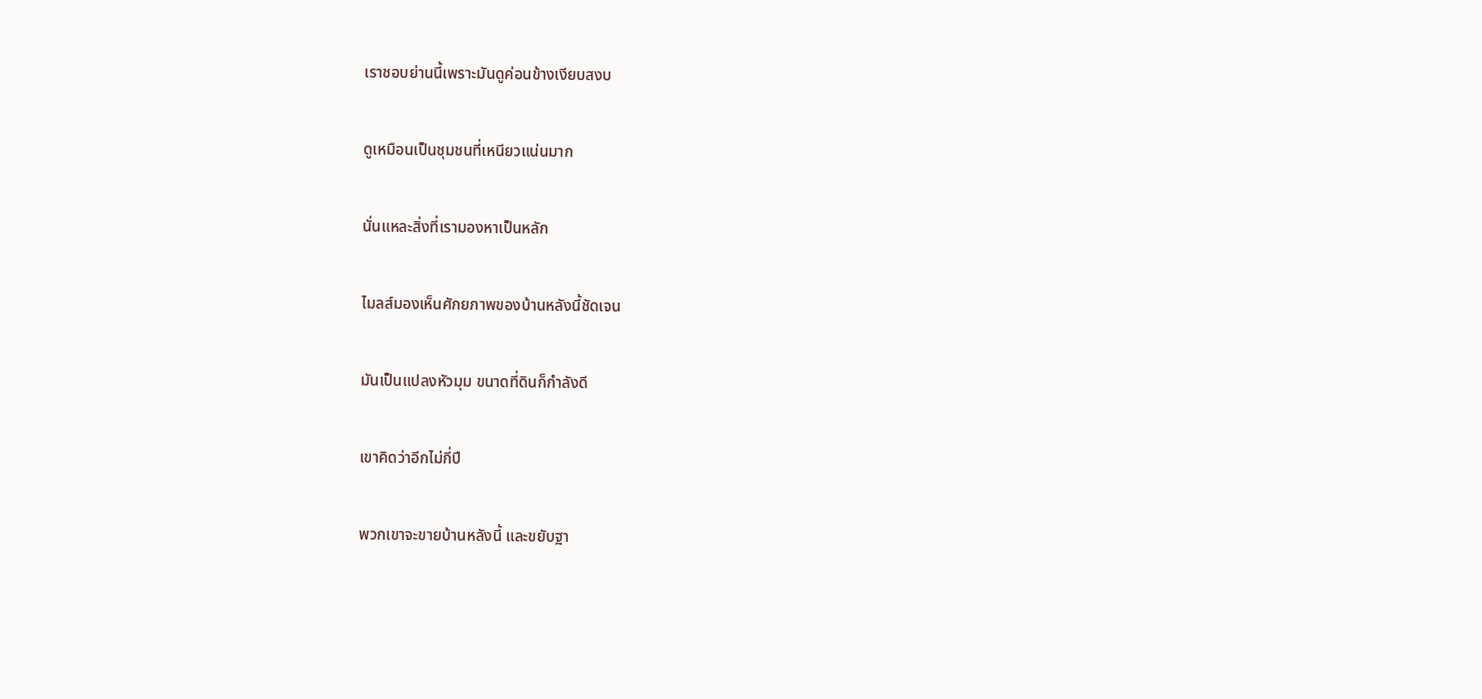เราชอบย่านนี้เพราะมันดูค่อนข้างเงียบสงบ

ดูเหมือนเป็นชุมชนที่เหนียวแน่นมาก

นั่นแหละสิ่งที่เรามองหาเป็นหลัก

ไมลส์มองเห็นศักยภาพของบ้านหลังนี้ชัดเจน

มันเป็นแปลงหัวมุม ขนาดที่ดินก็กำลังดี

เขาคิดว่าอีกไม่กี่ปี

พวกเขาจะขายบ้านหลังนี้ และขยับฐา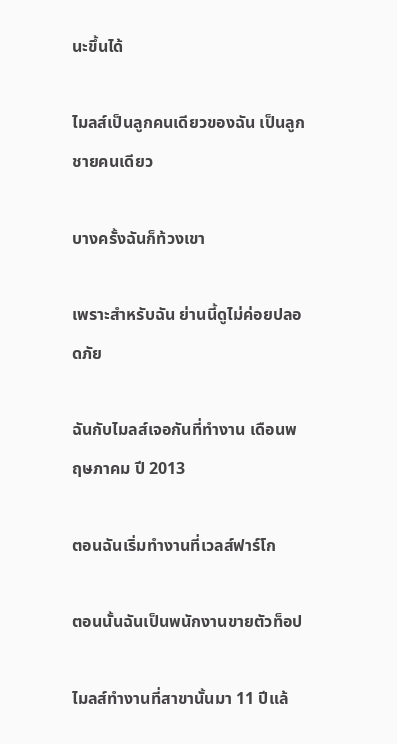นะขึ้นได้

ไมลส์เป็นลูกคนเดียวของฉัน เป็นลูกชายคนเดียว

บางครั้งฉันก็ท้วงเขา

เพราะสำหรับฉัน ย่านนี้ดูไม่ค่อยปลอดภัย

ฉันกับไมลส์เจอกันที่ทำงาน เดือนพฤษภาคม ปี 2013

ตอนฉันเริ่มทำงานที่เวลส์ฟาร์โก

ตอนนั้นฉันเป็นพนักงานขายตัวท็อป

ไมลส์ทำงานที่สาขานั้นมา 11 ปีแล้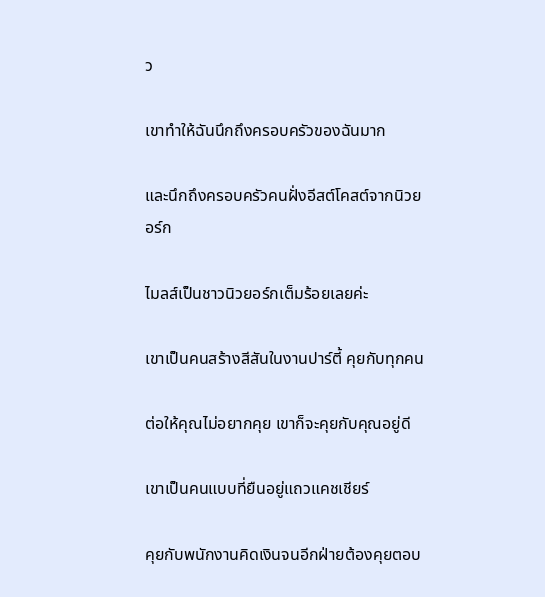ว

เขาทำให้ฉันนึกถึงครอบครัวของฉันมาก

และนึกถึงครอบครัวคนฝั่งอีสต์โคสต์จากนิวยอร์ก

ไมลส์เป็นชาวนิวยอร์กเต็มร้อยเลยค่ะ

เขาเป็นคนสร้างสีสันในงานปาร์ตี้ คุยกับทุกคน

ต่อให้คุณไม่อยากคุย เขาก็จะคุยกับคุณอยู่ดี

เขาเป็นคนแบบที่ยืนอยู่แถวแคชเชียร์

คุยกับพนักงานคิดเงินจนอีกฝ่ายต้องคุยตอบ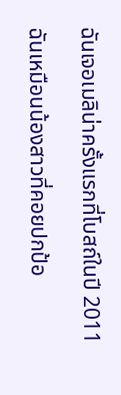ฉันเจอเมลิน่าครั้งแรกที่โบสถ์ในปี 2011

ฉันเหมือนน้องสาวที่คอยปกป้อ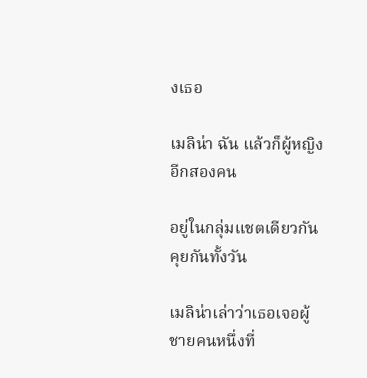งเธอ

เมลิน่า ฉัน แล้วก็ผู้หญิงอีกสองคน

อยู่ในกลุ่มแชตเดียวกัน คุยกันทั้งวัน

เมลิน่าเล่าว่าเธอเจอผู้ชายคนหนึ่งที่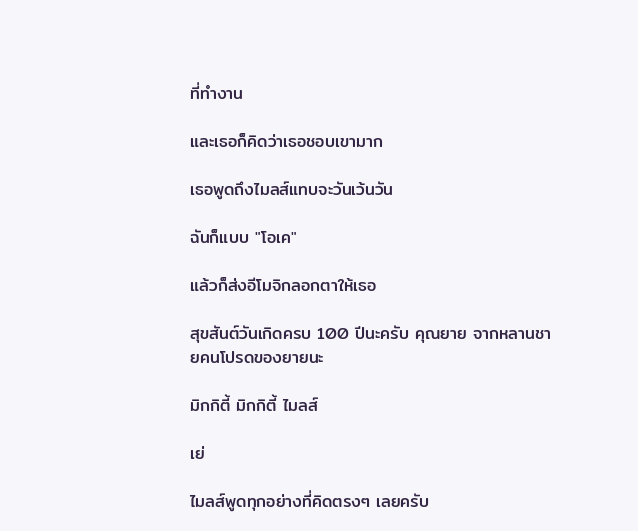ที่ทำงาน

และเธอก็คิดว่าเธอชอบเขามาก

เธอพูดถึงไมลส์แทบจะวันเว้นวัน

ฉันก็แบบ "โอเค"

แล้วก็ส่งอีโมจิกลอกตาให้เธอ

สุขสันต์วันเกิดครบ 100 ปีนะครับ คุณยาย จากหลานชายคนโปรดของยายนะ

มิกกิตี้ มิกกิตี้ ไมลส์

เย่

ไมลส์พูดทุกอย่างที่คิดตรงๆ เลยครับ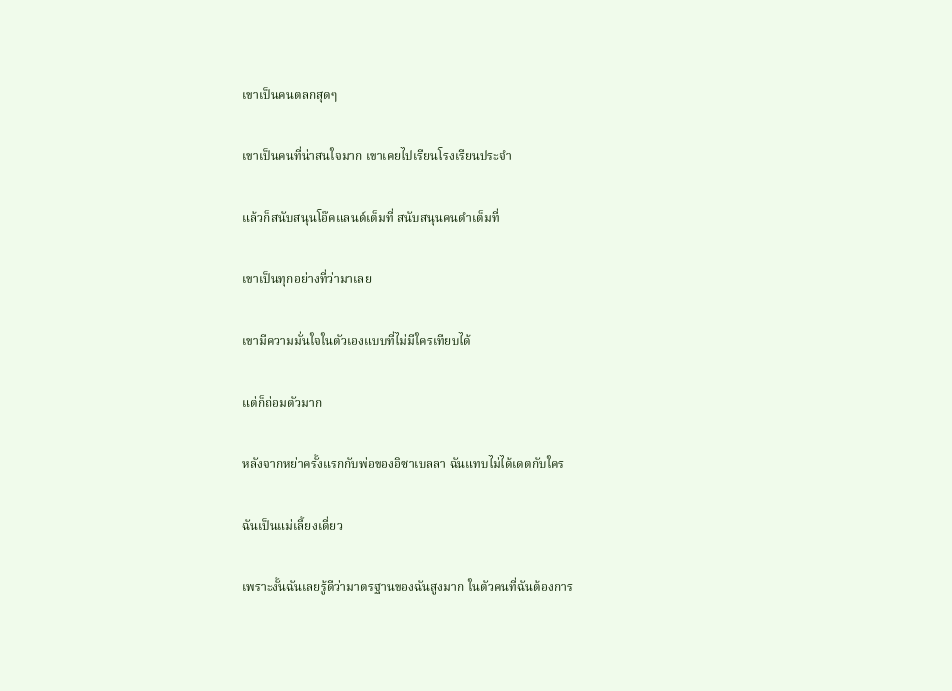เขาเป็นคนตลกสุดๆ

เขาเป็นคนที่น่าสนใจมาก เขาเคยไปเรียนโรงเรียนประจำ

แล้วก็สนับสนุนโอ๊คแลนด์เต็มที่ สนับสนุนคนดำเต็มที่

เขาเป็นทุกอย่างที่ว่ามาเลย

เขามีความมั่นใจในตัวเองแบบที่ไม่มีใครเทียบได้

แต่ก็ถ่อมตัวมาก

หลังจากหย่าครั้งแรกกับพ่อของอิซาเบลลา ฉันแทบไม่ได้เดตกับใคร

ฉันเป็นแม่เลี้ยงเดี่ยว

เพราะงั้นฉันเลยรู้ดีว่ามาตรฐานของฉันสูงมาก ในตัวคนที่ฉันต้องการ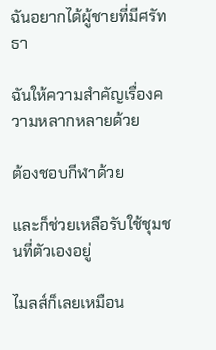ฉันอยากได้ผู้ชายที่มีศรัทธา

ฉันให้ความสำคัญเรื่องความหลากหลายด้วย

ต้องชอบกีฬาด้วย

และก็ช่วยเหลือรับใช้ชุมชนที่ตัวเองอยู่

ไมลส์ก็เลยเหมือน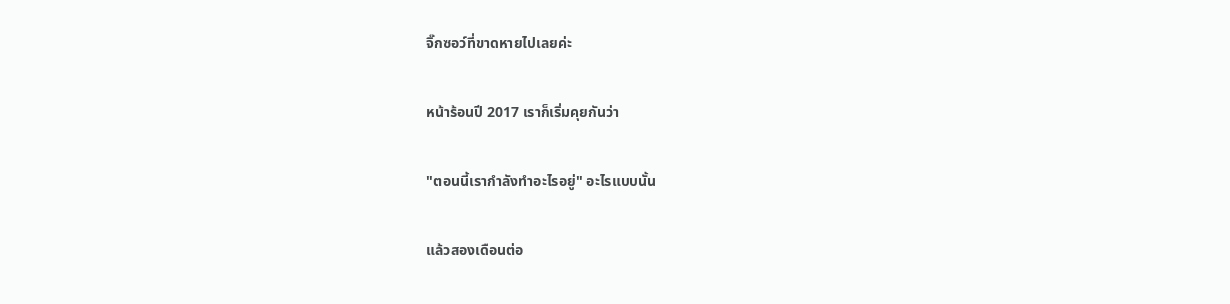จิ๊กซอว์ที่ขาดหายไปเลยค่ะ

หน้าร้อนปี 2017 เราก็เริ่มคุยกันว่า

"ตอนนี้เรากำลังทำอะไรอยู่" อะไรแบบนั้น

แล้วสองเดือนต่อ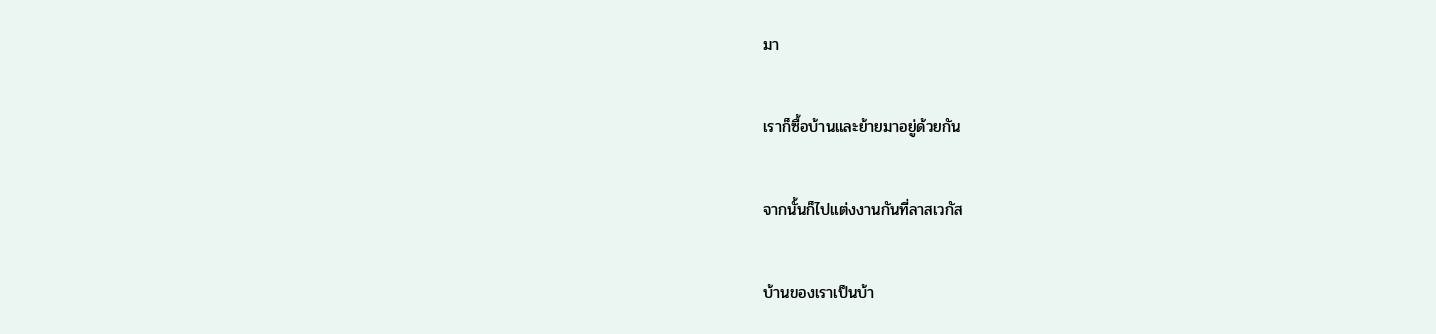มา

เราก็ซื้อบ้านและย้ายมาอยู่ด้วยกัน

จากนั้นก็ไปแต่งงานกันที่ลาสเวกัส

บ้านของเราเป็นบ้า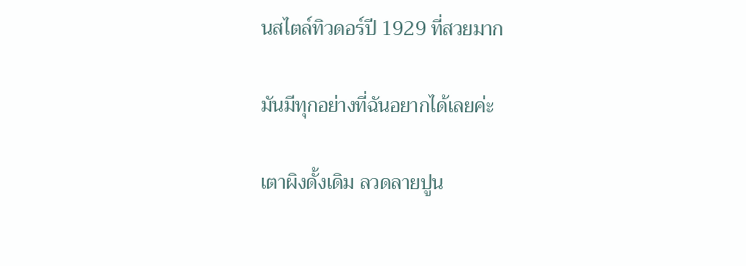นสไตล์ทิวดอร์ปี 1929 ที่สวยมาก

มันมีทุกอย่างที่ฉันอยากได้เลยค่ะ

เตาผิงดั้งเดิม ลวดลายปูน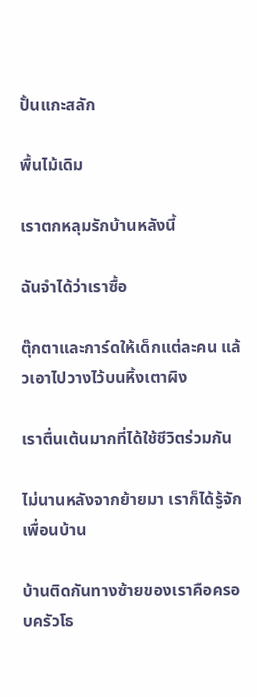ปั้นแกะสลัก

พื้นไม้เดิม

เราตกหลุมรักบ้านหลังนี้

ฉันจำได้ว่าเราซื้อ

ตุ๊กตาและการ์ดให้เด็กแต่ละคน แล้วเอาไปวางไว้บนหิ้งเตาผิง

เราตื่นเต้นมากที่ได้ใช้ชีวิตร่วมกัน

ไม่นานหลังจากย้ายมา เราก็ได้รู้จักเพื่อนบ้าน

บ้านติดกันทางซ้ายของเราคือครอบครัวโธ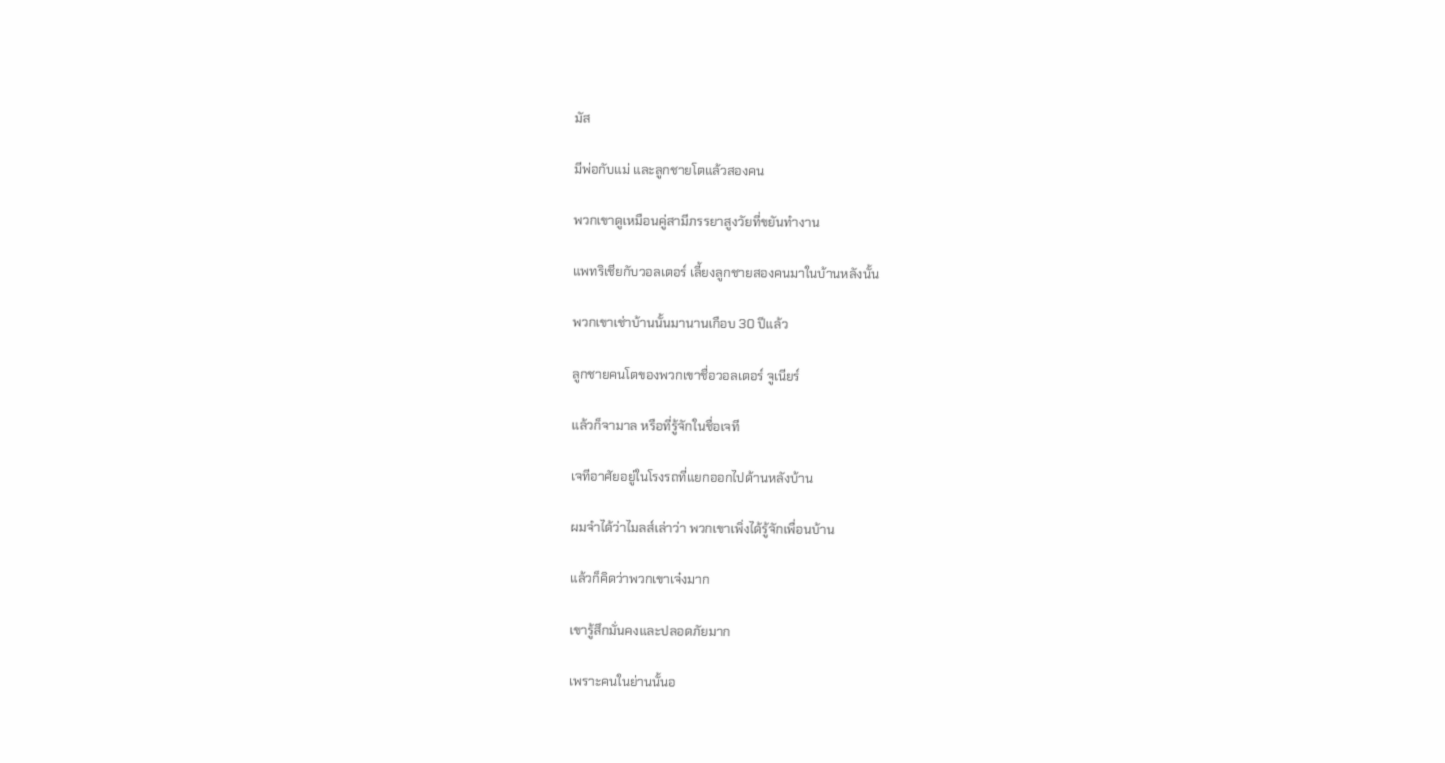มัส

มีพ่อกับแม่ และลูกชายโตแล้วสองคน

พวกเขาดูเหมือนคู่สามีภรรยาสูงวัยที่ขยันทำงาน

แพทริเชียกับวอลเตอร์ เลี้ยงลูกชายสองคนมาในบ้านหลังนั้น

พวกเขาเช่าบ้านนั้นมานานเกือบ 30 ปีแล้ว

ลูกชายคนโตของพวกเขาชื่อวอลเตอร์ จูเนียร์

แล้วก็จามาล หรือที่รู้จักในชื่อเจที

เจทีอาศัยอยู่ในโรงรถที่แยกออกไปด้านหลังบ้าน

ผมจำได้ว่าไมลส์เล่าว่า พวกเขาเพิ่งได้รู้จักเพื่อนบ้าน

แล้วก็คิดว่าพวกเขาเจ๋งมาก

เขารู้สึกมั่นคงและปลอดภัยมาก

เพราะคนในย่านนั้นอ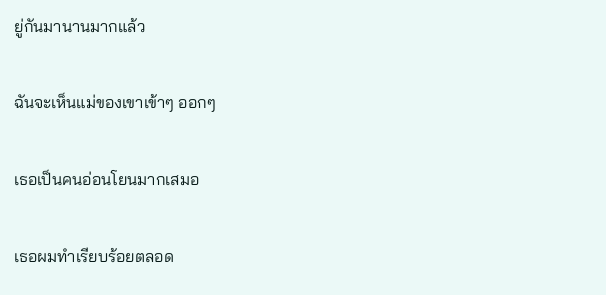ยู่กันมานานมากแล้ว

ฉันจะเห็นแม่ของเขาเข้าๆ ออกๆ

เธอเป็นคนอ่อนโยนมากเสมอ

เธอผมทำเรียบร้อยตลอด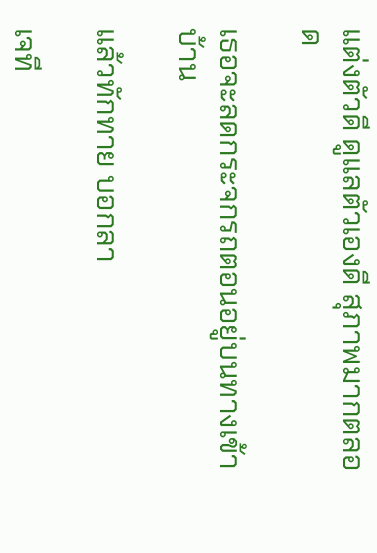แต่งตัวดี ดูแลตัวเองดี สุภาพมากตลอด

เธอจะลดกระจกรถตอนอยู่บนทางเข้าบ้าน

แล้วทักทาย บอกลา

เจที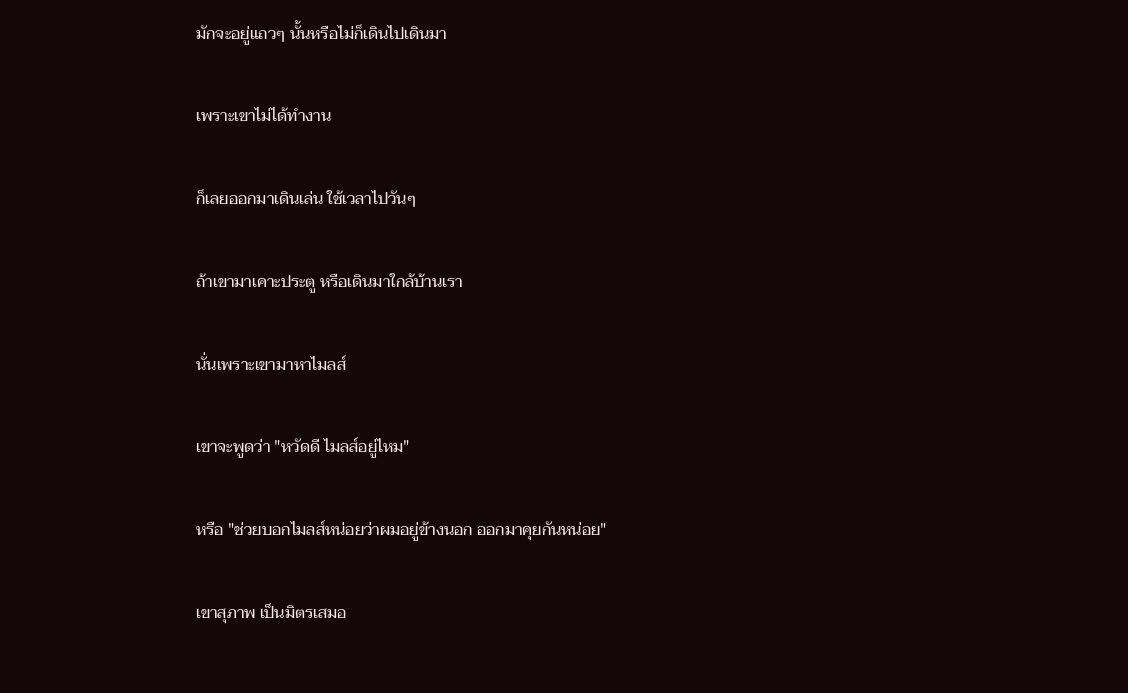มักจะอยู่แถวๆ นั้นหรือไม่ก็เดินไปเดินมา

เพราะเขาไม่ได้ทำงาน

ก็เลยออกมาเดินเล่น ใช้เวลาไปวันๆ

ถ้าเขามาเคาะประตู หรือเดินมาใกล้บ้านเรา

นั่นเพราะเขามาหาไมลส์

เขาจะพูดว่า "หวัดดี ไมลส์อยู่ไหม"

หรือ "ช่วยบอกไมลส์หน่อยว่าผมอยู่ข้างนอก ออกมาคุยกันหน่อย"

เขาสุภาพ เป็นมิตรเสมอ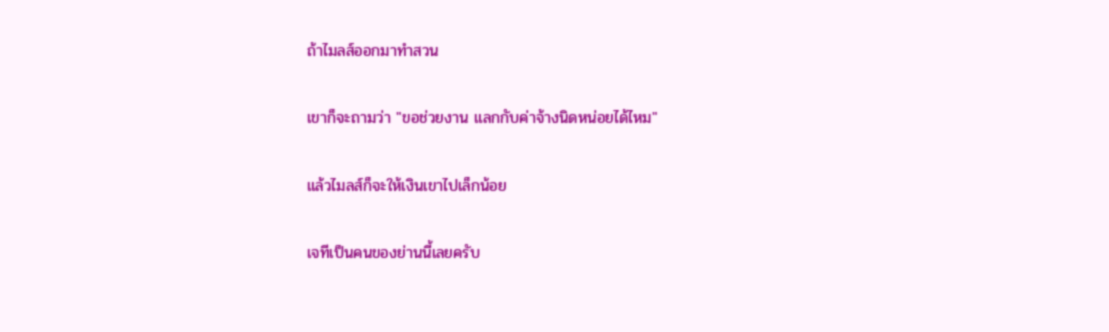ถ้าไมลส์ออกมาทำสวน

เขาก็จะถามว่า "ขอช่วยงาน แลกกับค่าจ้างนิดหน่อยได้ไหม"

แล้วไมลส์ก็จะให้เงินเขาไปเล็กน้อย

เจทีเป็นคนของย่านนี้เลยครับ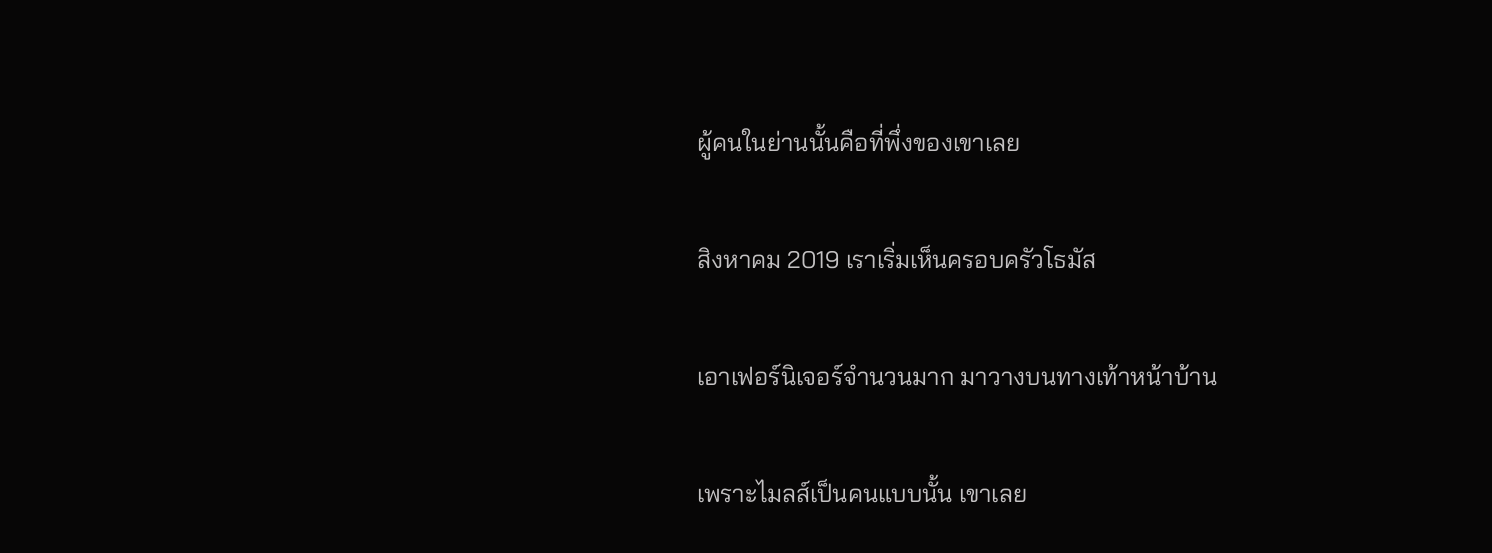ผู้คนในย่านนั้นคือที่พึ่งของเขาเลย

สิงหาคม 2019 เราเริ่มเห็นครอบครัวโธมัส

เอาเฟอร์นิเจอร์จำนวนมาก มาวางบนทางเท้าหน้าบ้าน

เพราะไมลส์เป็นคนแบบนั้น เขาเลย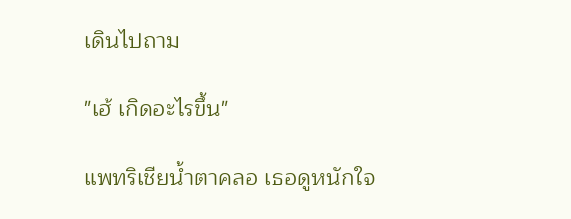เดินไปถาม

"เฮ้ เกิดอะไรขึ้น"

แพทริเชียน้ำตาคลอ เธอดูหนักใจ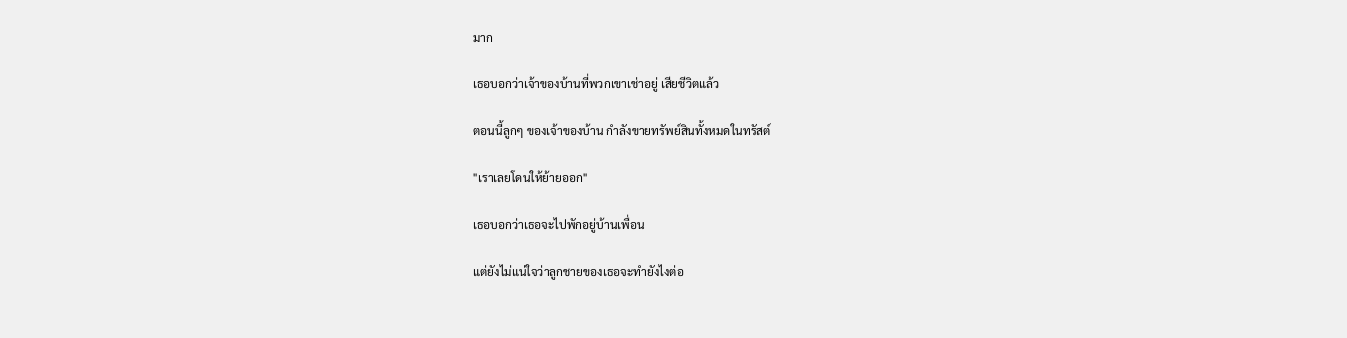มาก

เธอบอกว่าเจ้าของบ้านที่พวกเขาเช่าอยู่ เสียชีวิตแล้ว

ตอนนี้ลูกๆ ของเจ้าของบ้าน กำลังขายทรัพย์สินทั้งหมดในทรัสต์

"เราเลยโดนให้ย้ายออก"

เธอบอกว่าเธอจะไปพักอยู่บ้านเพื่อน

แต่ยังไม่แน่ใจว่าลูกชายของเธอจะทำยังไงต่อ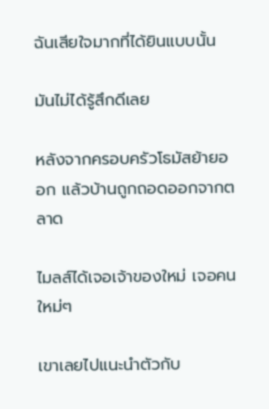ฉันเสียใจมากที่ได้ยินแบบนั้น

มันไม่ได้รู้สึกดีเลย

หลังจากครอบครัวโธมัสย้ายออก แล้วบ้านถูกถอดออกจากตลาด

ไมลส์ได้เจอเจ้าของใหม่ เจอคนใหม่ๆ

เขาเลยไปแนะนำตัวกับ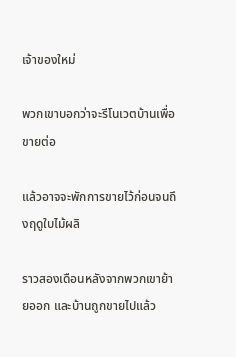เจ้าของใหม่

พวกเขาบอกว่าจะรีโนเวตบ้านเพื่อขายต่อ

แล้วอาจจะพักการขายไว้ก่อนจนถึงฤดูใบไม้ผลิ

ราวสองเดือนหลังจากพวกเขาย้ายออก และบ้านถูกขายไปแล้ว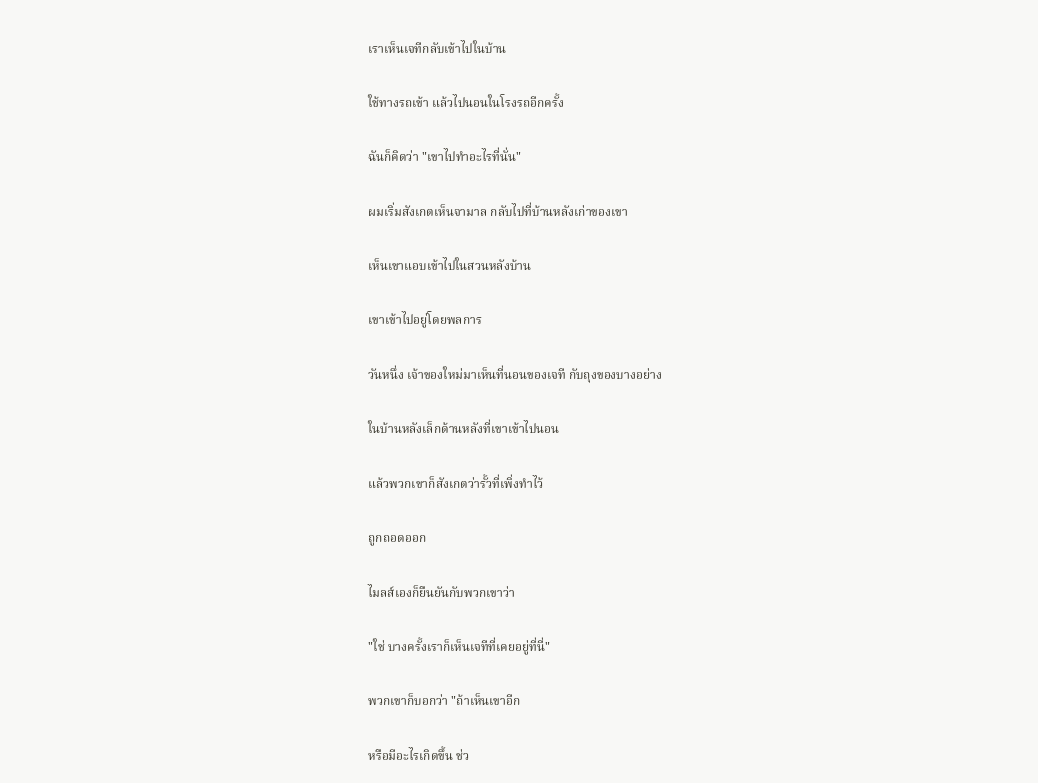เราเห็นเจทีกลับเข้าไปในบ้าน

ใช้ทางรถเข้า แล้วไปนอนในโรงรถอีกครั้ง

ฉันก็คิดว่า "เขาไปทำอะไรที่นั่น"

ผมเริ่มสังเกตเห็นจามาล กลับไปที่บ้านหลังเก่าของเขา

เห็นเขาแอบเข้าไปในสวนหลังบ้าน

เขาเข้าไปอยู่โดยพลการ

วันหนึ่ง เจ้าของใหม่มาเห็นที่นอนของเจที กับถุงของบางอย่าง

ในบ้านหลังเล็กด้านหลังที่เขาเข้าไปนอน

แล้วพวกเขาก็สังเกตว่ารั้วที่เพิ่งทำไว้

ถูกถอดออก

ไมลส์เองก็ยืนยันกับพวกเขาว่า

"ใช่ บางครั้งเราก็เห็นเจทีที่เคยอยู่ที่นี่"

พวกเขาก็บอกว่า "ถ้าเห็นเขาอีก

หรือมีอะไรเกิดขึ้น ช่ว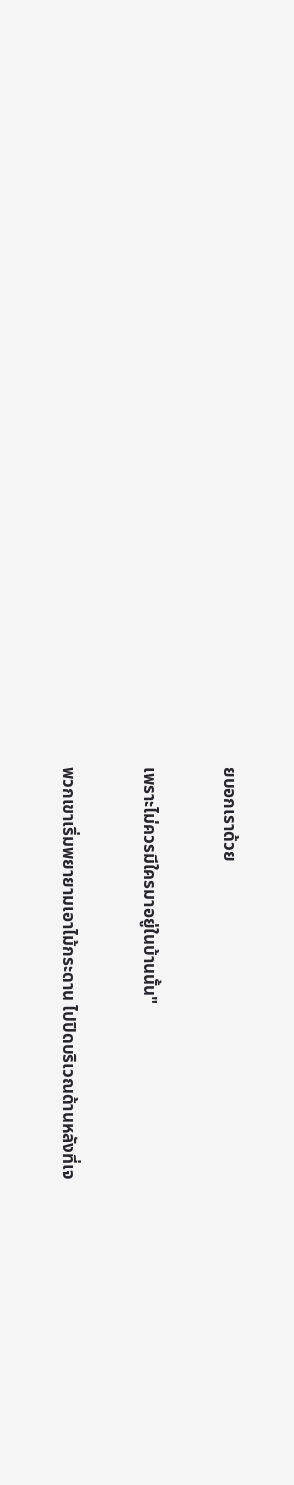ยบอกเราด้วย

เพราะไม่ควรมีใครมาอยู่ในบ้านนั้น"

พวกเขาเริ่มพยายามเอาไม้กระดาน ไปปิดบริเวณด้านหลังที่เจ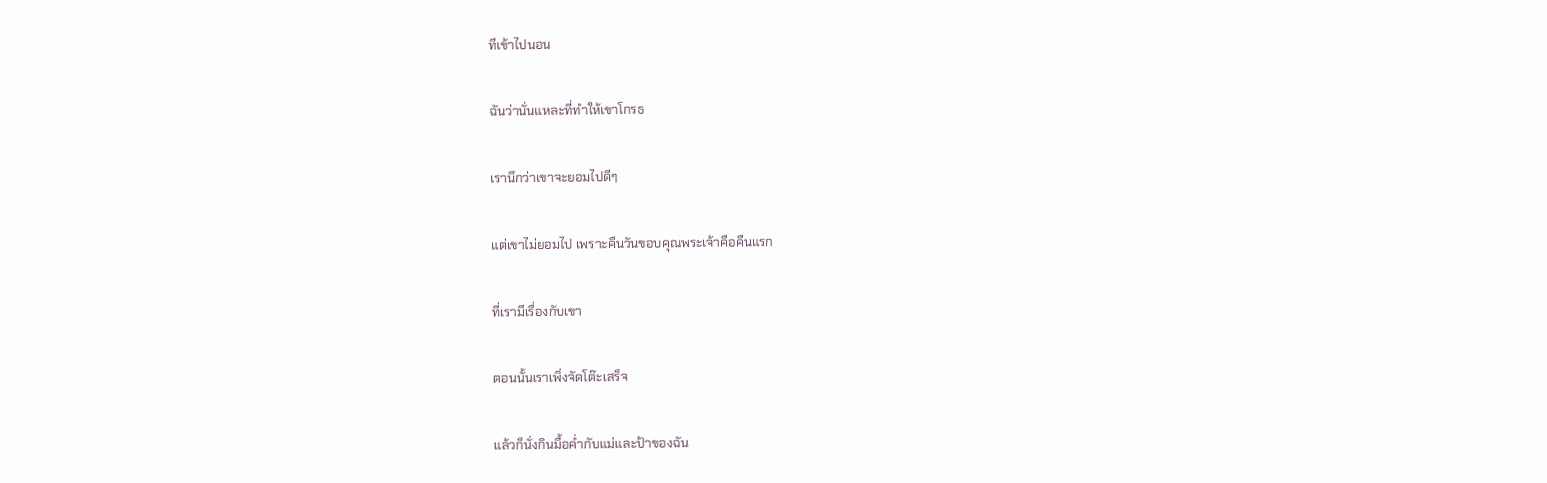ทีเข้าไปนอน

ฉันว่านั่นแหละที่ทำให้เขาโกรธ

เรานึกว่าเขาจะยอมไปดีๆ

แต่เขาไม่ยอมไป เพราะคืนวันขอบคุณพระเจ้าคือคืนแรก

ที่เรามีเรื่องกับเขา

ตอนนั้นเราเพิ่งจัดโต๊ะเสร็จ

แล้วก็นั่งกินมื้อค่ำกับแม่และป้าของฉัน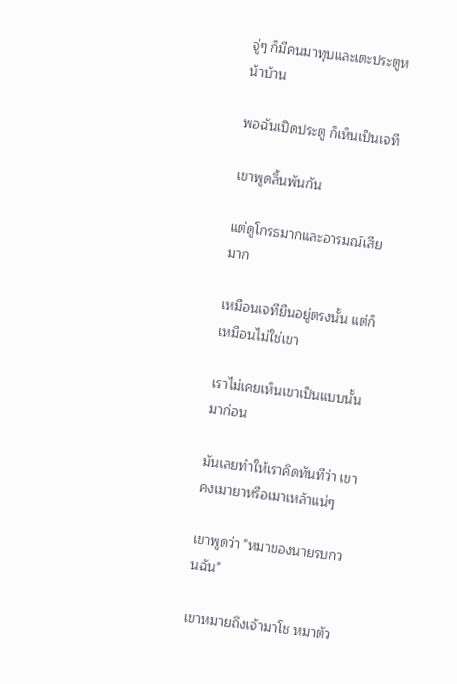จู่ๆ ก็มีคนมาทุบและเตะประตูหน้าบ้าน

พอฉันเปิดประตู ก็เห็นเป็นเจที

เขาพูดลิ้นพันกัน

แต่ดูโกรธมากและอารมณ์เสียมาก

เหมือนเจทียืนอยู่ตรงนั้น แต่ก็เหมือนไม่ใช่เขา

เราไม่เคยเห็นเขาเป็นแบบนั้นมาก่อน

มันเลยทำให้เราคิดทันทีว่า เขาคงเมายาหรือเมาเหล้าแน่ๆ

เขาพูดว่า "หมาของนายรบกวนฉัน"

เขาหมายถึงเจ้ามาโช หมาตัว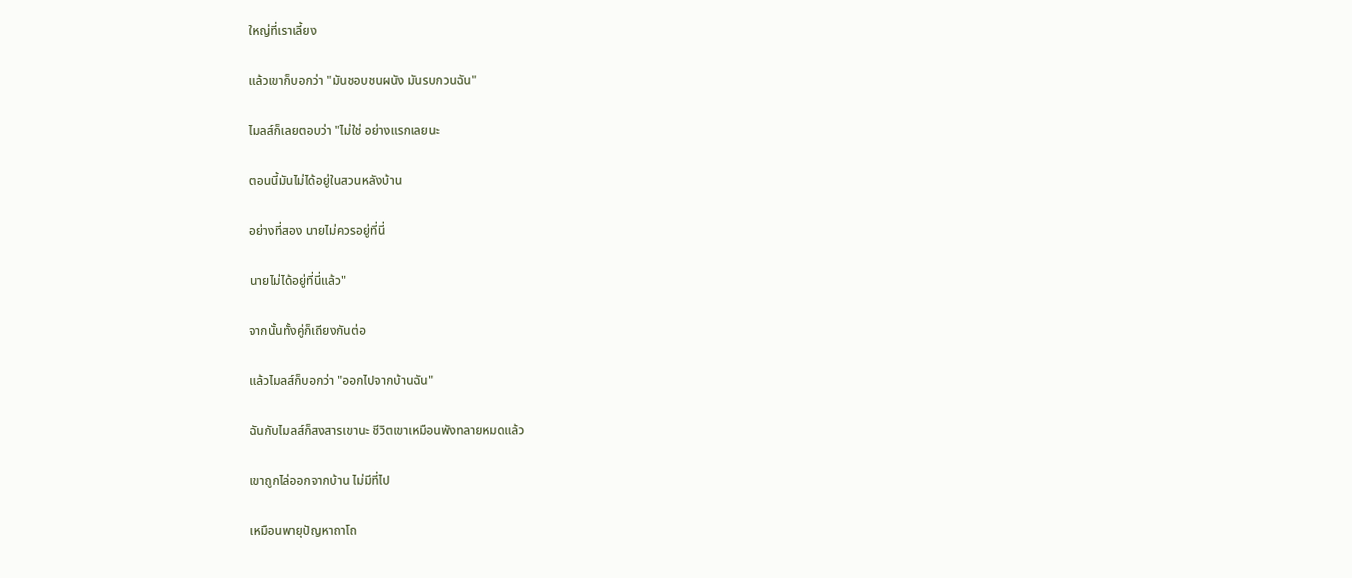ใหญ่ที่เราเลี้ยง

แล้วเขาก็บอกว่า "มันชอบชนผนัง มันรบกวนฉัน"

ไมลส์ก็เลยตอบว่า "ไม่ใช่ อย่างแรกเลยนะ

ตอนนี้มันไม่ได้อยู่ในสวนหลังบ้าน

อย่างที่สอง นายไม่ควรอยู่ที่นี่

นายไม่ได้อยู่ที่นี่แล้ว"

จากนั้นทั้งคู่ก็เถียงกันต่อ

แล้วไมลส์ก็บอกว่า "ออกไปจากบ้านฉัน"

ฉันกับไมลส์ก็สงสารเขานะ ชีวิตเขาเหมือนพังทลายหมดแล้ว

เขาถูกไล่ออกจากบ้าน ไม่มีที่ไป

เหมือนพายุปัญหาถาโถ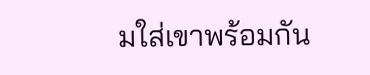มใส่เขาพร้อมกัน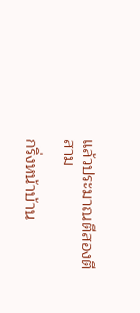แล้วประมาณตีสองตีสาม

กริ่งหน้าบ้าน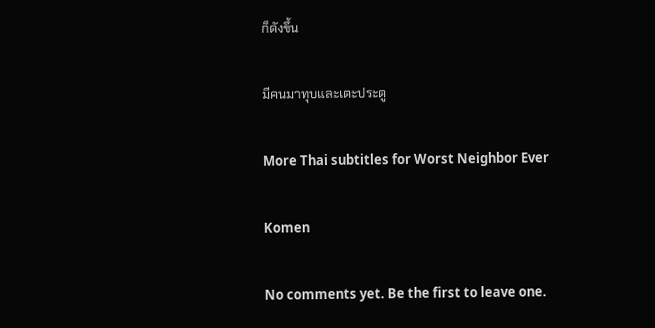ก็ดังขึ้น

มีคนมาทุบและเตะประตู

More Thai subtitles for Worst Neighbor Ever

Komen

No comments yet. Be the first to leave one.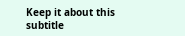Keep it about this subtitle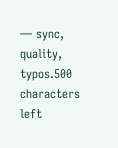— sync, quality, typos.500 characters left